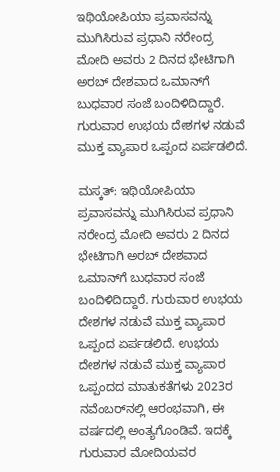ಇಥಿಯೋಪಿಯಾ ಪ್ರವಾಸವನ್ನು ಮುಗಿಸಿರುವ ಪ್ರಧಾನಿ ನರೇಂದ್ರ ಮೋದಿ ಅವರು 2 ದಿನದ ಭೇಟಿಗಾಗಿ ಅರಬ್‌ ದೇಶವಾದ ಒಮಾನ್‌ಗೆ ಬುಧವಾರ ಸಂಜೆ ಬಂದಿಳಿದಿದ್ದಾರೆ. ಗುರುವಾರ ಉಭಯ ದೇಶಗಳ ನಡುವೆ ಮುಕ್ತ ವ್ಯಾಪಾರ ಒಪ್ಪಂದ ಏರ್ಪಡಲಿದೆ.

ಮಸ್ಕತ್‌: ಇಥಿಯೋಪಿಯಾ ಪ್ರವಾಸವನ್ನು ಮುಗಿಸಿರುವ ಪ್ರಧಾನಿ ನರೇಂದ್ರ ಮೋದಿ ಅವರು 2 ದಿನದ ಭೇಟಿಗಾಗಿ ಅರಬ್‌ ದೇಶವಾದ ಒಮಾನ್‌ಗೆ ಬುಧವಾರ ಸಂಜೆ ಬಂದಿಳಿದಿದ್ದಾರೆ. ಗುರುವಾರ ಉಭಯ ದೇಶಗಳ ನಡುವೆ ಮುಕ್ತ ವ್ಯಾಪಾರ ಒಪ್ಪಂದ ಏರ್ಪಡಲಿದೆ. ಉಭಯ ದೇಶಗಳ ನಡುವೆ ಮುಕ್ತ ವ್ಯಾಪಾರ ಒಪ್ಪಂದದ ಮಾತುಕತೆಗಳು 2023ರ ನವೆಂಬರ್‌ನಲ್ಲಿ ಆರಂಭವಾಗಿ, ಈ ವರ್ಷದಲ್ಲಿ ಅಂತ್ಯಗೊಂಡಿವೆ. ಇದಕ್ಕೆ ಗುರುವಾರ ಮೋದಿಯವರ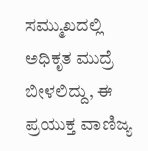ಸಮ್ಮುಖದಲ್ಲಿ ಅಧಿಕೃತ ಮುದ್ರೆ ಬೀಳಲಿದ್ದು, ಈ ಪ್ರಯುಕ್ತ ವಾಣಿಜ್ಯ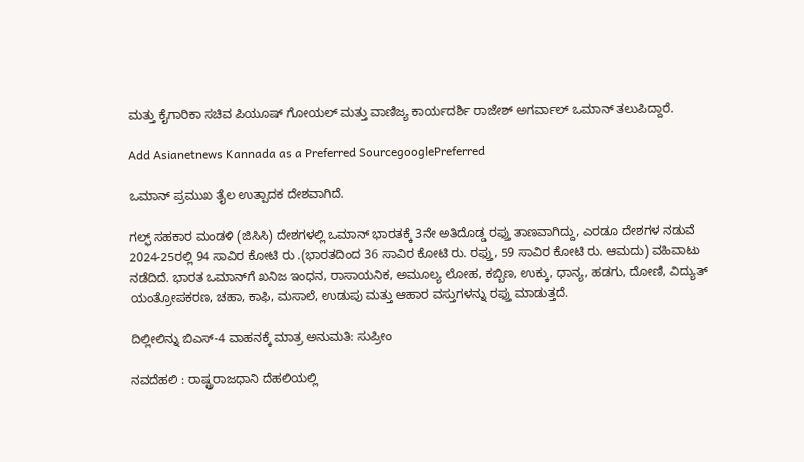ಮತ್ತು ಕೈಗಾರಿಕಾ ಸಚಿವ ಪಿಯೂಷ್ ಗೋಯಲ್ ಮತ್ತು ವಾಣಿಜ್ಯ ಕಾರ್ಯದರ್ಶಿ ರಾಜೇಶ್ ಅಗರ್ವಾಲ್ ಒಮಾನ್‌ ತಲುಪಿದ್ದಾರೆ.

Add Asianetnews Kannada as a Preferred SourcegooglePreferred

ಒಮಾನ್‌ ಪ್ರಮುಖ ತೈಲ ಉತ್ಪಾದಕ ದೇಶವಾಗಿದೆ.

ಗಲ್ಫ್ ಸಹಕಾರ ಮಂಡಳಿ (ಜಿಸಿಸಿ) ದೇಶಗಳಲ್ಲಿ ಒಮಾನ್ ಭಾರತಕ್ಕೆ 3ನೇ ಅತಿದೊಡ್ಡ ರಫ್ತು ತಾಣವಾಗಿದ್ದು, ಎರಡೂ ದೇಶಗಳ ನಡುವೆ 2024-25ರಲ್ಲಿ 94 ಸಾವಿರ ಕೋಟಿ ರು .(ಭಾರತದಿಂದ 36 ಸಾವಿರ ಕೋಟಿ ರು. ರಫ್ತು, 59 ಸಾವಿರ ಕೋಟಿ ರು. ಆಮದು) ವಹಿವಾಟು ನಡೆದಿದೆ. ಭಾರತ ಒಮಾನ್‌ಗೆ ಖನಿಜ ಇಂಧನ, ರಾಸಾಯನಿಕ, ಅಮೂಲ್ಯ ಲೋಹ, ಕಬ್ಬಿಣ, ಉಕ್ಕು, ಧಾನ್ಯ, ಹಡಗು, ದೋಣಿ, ವಿದ್ಯುತ್ ಯಂತ್ರೋಪಕರಣ, ಚಹಾ, ಕಾಫಿ, ಮಸಾಲೆ, ಉಡುಪು ಮತ್ತು ಆಹಾರ ವಸ್ತುಗಳನ್ನು ರಫ್ತು ಮಾಡುತ್ತದೆ.

ದಿಲ್ಲೀಲಿನ್ನು ಬಿಎಸ್‌-4 ವಾಹನಕ್ಕೆ ಮಾತ್ರ ಅನುಮತಿ: ಸುಪ್ರೀಂ

ನವದೆಹಲಿ : ರಾಷ್ಟ್ರರಾಜಧಾನಿ ದೆಹಲಿಯಲ್ಲಿ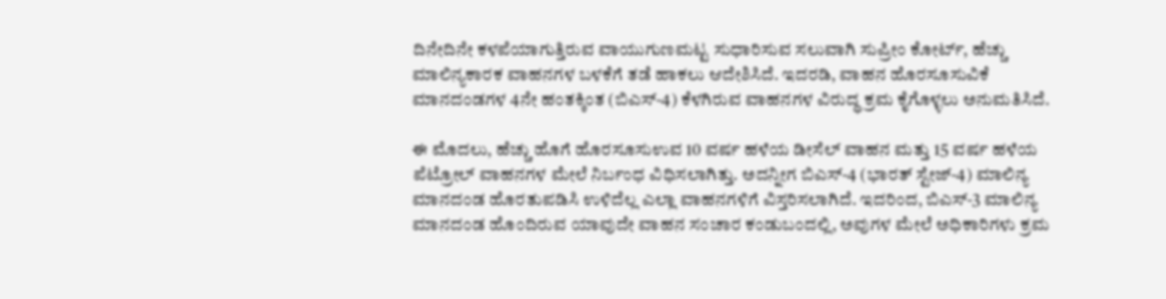ದಿನೇದಿನೇ ಕಳಪೆಯಾಗುತ್ತಿರುವ ವಾಯುಗುಣಮಟ್ಟ ಸುಧಾರಿಸುವ ಸಲುವಾಗಿ ಸುಪ್ರೀಂ ಕೋರ್ಟ್‌, ಹೆಚ್ಚು ಮಾಲಿನ್ಯಕಾರಕ ವಾಹನಗಳ ಬಳಕೆಗೆ ತಡೆ ಹಾಕಲು ಆದೇಶಿಸಿದೆ. ಇದರಡಿ, ವಾಹನ ಹೊರಸೂಸುವಿಕೆ ಮಾನದಂಡಗಳ 4ನೇ ಹಂತಕ್ಕಿಂತ (ಬಿಎಸ್‌-4) ಕೆಳಗಿರುವ ವಾಹನಗಳ ವಿರುದ್ಧ ಕ್ರಮ ಕೈಗೊಳ್ಳಲು ಅನುಮತಿಸಿದೆ.

ಈ ಮೊದಲು, ಹೆಚ್ಚು ಹೊಗೆ ಹೊರಸೂಸುಉವ 10 ವರ್ಷ ಹಳೆಯ ಡೀಸೆಲ್‌ ವಾಹನ ಮತ್ತು 15 ವರ್ಷ ಹಳೆಯ ಪೆಟ್ರೋಲ್‌ ವಾಹನಗಳ ಮೇಲೆ ನಿರ್ಬಂಧ ವಿಧಿಸಲಾಗಿತ್ತು. ಅದನ್ನೀಗ ಬಿಎಸ್‌-4 (ಭಾರತ್ ಸ್ಟೇಜ್‌-4) ಮಾಲಿನ್ಯ ಮಾನದಂಡ ಹೊರತುಪಡಿಸಿ ಉಳಿದೆಲ್ಲ ಎಲ್ಲಾ ವಾಹನಗಳಿಗೆ ವಿಸ್ತರಿಸಲಾಗಿದೆ. ಇದರಿಂದ, ಬಿಎಸ್‌-3 ಮಾಲಿನ್ಯ ಮಾನದಂಡ ಹೊಂದಿರುವ ಯಾವುದೇ ವಾಹನ ಸಂಚಾರ ಕಂಡುಬಂದಲ್ಲಿ, ಅವುಗಳ ಮೇಲೆ ಅಧಿಕಾರಿಗಳು ಕ್ರಮ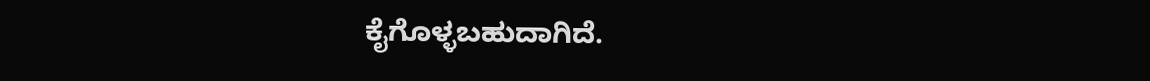ಕೈಗೊಳ್ಳಬಹುದಾಗಿದೆ.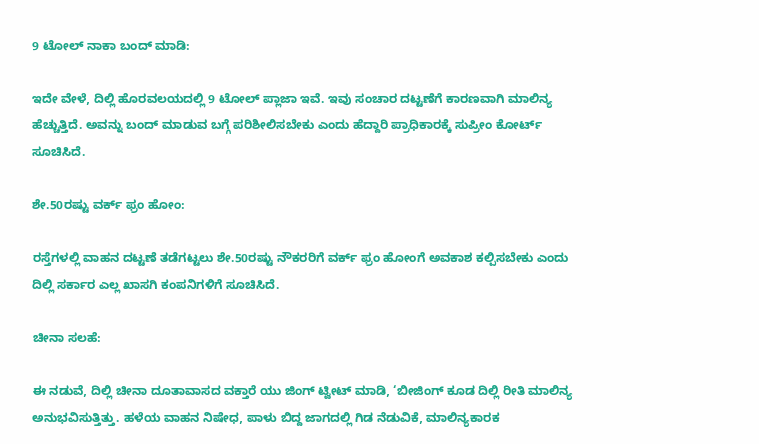9 ಟೋಲ್‌ ನಾಕಾ ಬಂದ್‌ ಮಾಡಿ:

ಇದೇ ವೇಳೆ, ದಿಲ್ಲಿ ಹೊರವಲಯದಲ್ಲಿ 9 ಟೋಲ್‌ ಪ್ಲಾಜಾ ಇವೆ. ಇವು ಸಂಚಾರ ದಟ್ಟಣೆಗೆ ಕಾರಣವಾಗಿ ಮಾಲಿನ್ಯ ಹೆಚ್ಚುತ್ತಿದೆ. ಅವನ್ನು ಬಂದ್‌ ಮಾಡುವ ಬಗ್ಗೆ ಪರಿಶೀಲಿಸಬೇಕು ಎಂದು ಹೆದ್ದಾರಿ ಪ್ರಾಧಿಕಾರಕ್ಕೆ ಸುಪ್ರೀಂ ಕೋರ್ಟ್‌ ಸೂಚಿಸಿದೆ.

ಶೇ.50ರಷ್ಟು ವರ್ಕ್‌ ಫ್ರಂ ಹೋಂ:

ರಸ್ತೆಗಳಲ್ಲಿ ವಾಹನ ದಟ್ಟಣೆ ತಡೆಗಟ್ಟಲು ಶೇ.50ರಷ್ಟು ನೌಕರರಿಗೆ ವರ್ಕ್‌ ಫ್ರಂ ಹೋಂಗೆ ಅವಕಾಶ ಕಲ್ಪಿಸಬೇಕು ಎಂದು ದಿಲ್ಲಿ ಸರ್ಕಾರ ಎಲ್ಲ ಖಾಸಗಿ ಕಂಪನಿಗಳಿಗೆ ಸೂಚಿಸಿದೆ.

ಚೀನಾ ಸಲಹೆ:

ಈ ನಡುವೆ, ದಿಲ್ಲಿ ಚೀನಾ ದೂತಾವಾಸದ ವಕ್ತಾರೆ ಯು ಜಿಂಗ್‌ ಟ್ವೀಟ್‌ ಮಾಡಿ, ‘ಬೀಜಿಂಗ್‌ ಕೂಡ ದಿಲ್ಲಿ ರೀತಿ ಮಾಲಿನ್ಯ ಅನುಭವಿಸುತ್ತಿತ್ತು. ಹಳೆಯ ವಾಹನ ನಿಷೇಧ, ಪಾಳು ಬಿದ್ದ ಜಾಗದಲ್ಲಿ ಗಿಡ ನೆಡುವಿಕೆ, ಮಾಲಿನ್ಯಕಾರಕ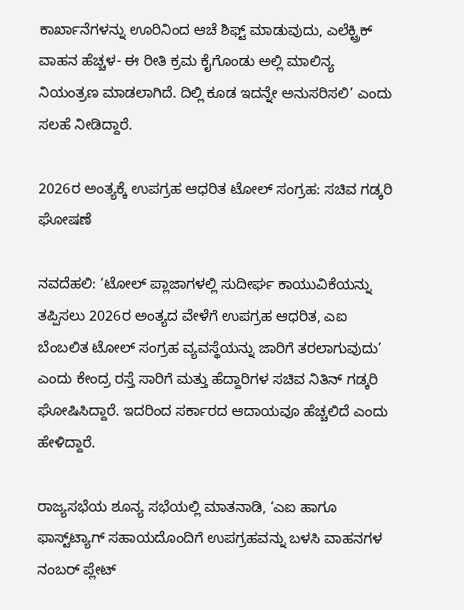ಕಾರ್ಖಾನೆಗಳನ್ನು ಊರಿನಿಂದ ಆಚೆ ಶಿಫ್ಟ್ ಮಾಡುವುದು, ಎಲೆಕ್ಟ್ರಿಕ್‌ ವಾಹನ ಹೆಚ್ಚಳ- ಈ ರೀತಿ ಕ್ರಮ ಕೈಗೊಂಡು ಅಲ್ಲಿ ಮಾಲಿನ್ಯ ನಿಯಂತ್ರಣ ಮಾಡಲಾಗಿದೆ. ದಿಲ್ಲಿ ಕೂಡ ಇದನ್ನೇ ಅನುಸರಿಸಲಿ’ ಎಂದು ಸಲಹೆ ನೀಡಿದ್ದಾರೆ.

2026ರ ಅಂತ್ಯಕ್ಕೆ ಉಪಗ್ರಹ ಆಧರಿತ ಟೋಲ್‌ ಸಂಗ್ರಹ: ಸಚಿವ ಗಡ್ಕರಿ ಘೋಷಣೆ

ನವದೆಹಲಿ: ‘ಟೋಲ್‌ ಪ್ಲಾಜಾಗಳಲ್ಲಿ ಸುದೀರ್ಘ ಕಾಯುವಿಕೆಯನ್ನು ತಪ್ಪಿಸಲು 2026ರ ಅಂತ್ಯದ ವೇಳೆಗೆ ಉಪಗ್ರಹ ಆಧರಿತ, ಎಐ ಬೆಂಬಲಿತ ಟೋಲ್‌ ಸಂಗ್ರಹ ವ್ಯವಸ್ಥೆಯನ್ನು ಜಾರಿಗೆ ತರಲಾಗುವುದು’ ಎಂದು ಕೇಂದ್ರ ರಸ್ತೆ ಸಾರಿಗೆ ಮತ್ತು ಹೆದ್ದಾರಿಗಳ ಸಚಿವ ನಿತಿನ್‌ ಗಡ್ಕರಿ ಘೋಷಿಸಿದ್ದಾರೆ. ಇದರಿಂದ ಸರ್ಕಾರದ ಆದಾಯವೂ ಹೆಚ್ಚಲಿದೆ ಎಂದು ಹೇಳಿದ್ದಾರೆ.

ರಾಜ್ಯಸಭೆಯ ಶೂನ್ಯ ಸಭೆಯಲ್ಲಿ ಮಾತನಾಡಿ, ‘ಎಐ ಹಾಗೂ ಫಾಸ್ಟ್‌ಟ್ಯಾಗ್‌ ಸಹಾಯದೊಂದಿಗೆ ಉಪಗ್ರಹವನ್ನು ಬಳಸಿ ವಾಹನಗಳ ನಂಬರ್‌ ಪ್ಲೇಟ್‌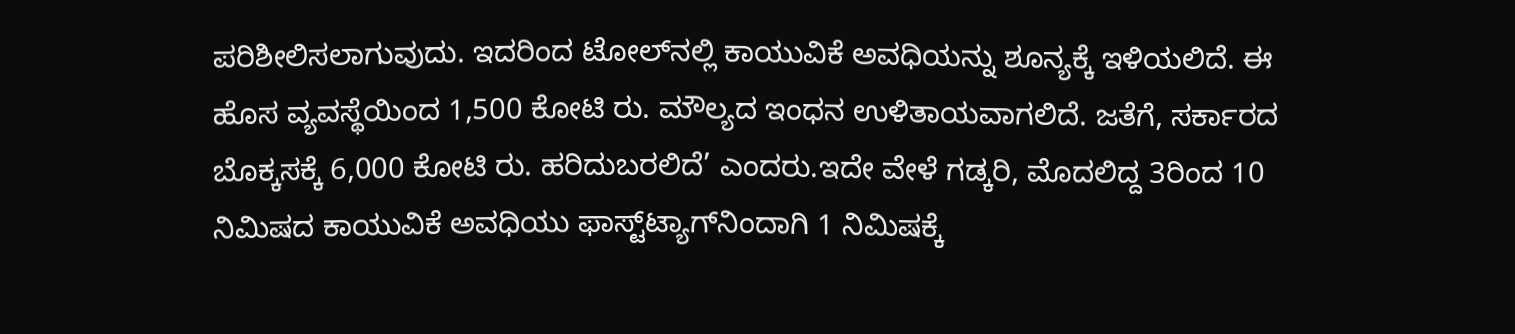ಪರಿಶೀಲಿಸಲಾಗುವುದು. ಇದರಿಂದ ಟೋಲ್‌ನಲ್ಲಿ ಕಾಯುವಿಕೆ ಅವಧಿಯನ್ನು ಶೂನ್ಯಕ್ಕೆ ಇಳಿಯಲಿದೆ. ಈ ಹೊಸ ವ್ಯವಸ್ಥೆಯಿಂದ 1,500 ಕೋಟಿ ರು. ಮೌಲ್ಯದ ಇಂಧನ ಉಳಿತಾಯವಾಗಲಿದೆ. ಜತೆಗೆ, ಸರ್ಕಾರದ ಬೊಕ್ಕಸಕ್ಕೆ 6,000 ಕೋಟಿ ರು. ಹರಿದುಬರಲಿದೆ’ ಎಂದರು.ಇದೇ ವೇಳೆ ಗಡ್ಕರಿ, ಮೊದಲಿದ್ದ 3ರಿಂದ 10 ನಿಮಿಷದ ಕಾಯುವಿಕೆ ಅವಧಿಯು ಫಾಸ್ಟ್‌ಟ್ಯಾಗ್‌ನಿಂದಾಗಿ 1 ನಿಮಿಷಕ್ಕೆ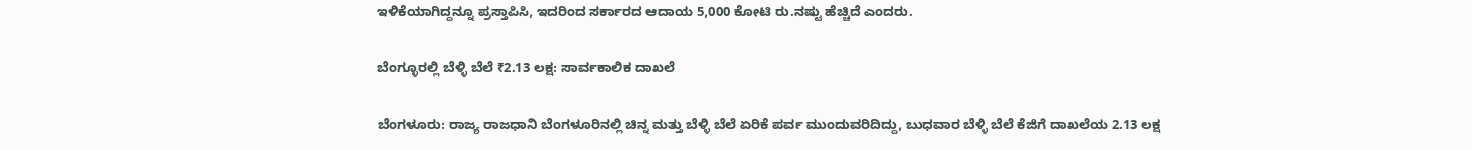ಇಳಿಕೆಯಾಗಿದ್ದನ್ನೂ ಪ್ರಸ್ತಾಪಿಸಿ, ಇದರಿಂದ ಸರ್ಕಾರದ ಆದಾಯ 5,000 ಕೋಟಿ ರು.ನಷ್ಟು ಹೆಚ್ಚಿದೆ ಎಂದರು.

ಬೆಂಗ್ಳೂರಲ್ಲಿ ಬೆಳ್ಳಿ ಬೆಲೆ ₹2.13 ಲಕ್ಷ: ಸಾರ್ವಕಾಲಿಕ ದಾಖಲೆ

ಬೆಂಗಳೂರು: ರಾಜ್ಯ ರಾಜಧಾನಿ ಬೆಂಗಳೂರಿನಲ್ಲಿ ಚಿನ್ನ ಮತ್ತು ಬೆಳ್ಳಿ ಬೆಲೆ ಏರಿಕೆ ಪರ್ವ ಮುಂದುವರಿದಿದ್ದು, ಬುಧವಾರ ಬೆಳ್ಳಿ ಬೆಲೆ ಕೆಜಿಗೆ ದಾಖಲೆಯ 2.13 ಲಕ್ಷ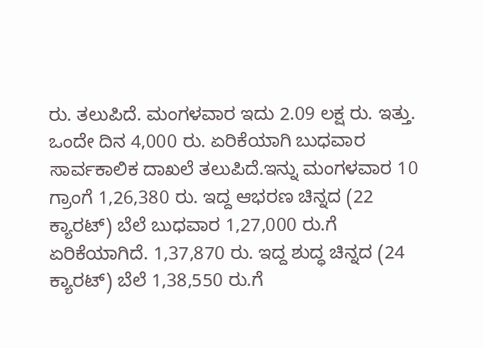ರು. ತಲುಪಿದೆ. ಮಂಗಳವಾರ ಇದು 2.09 ಲಕ್ಷ ರು. ಇತ್ತು. ಒಂದೇ ದಿನ 4,000 ರು. ಏರಿಕೆಯಾಗಿ ಬುಧವಾರ ಸಾರ್ವಕಾಲಿಕ ದಾಖಲೆ ತಲುಪಿದೆ.ಇನ್ನು ಮಂಗಳವಾರ 10 ಗ್ರಾಂಗೆ 1,26,380 ರು. ಇದ್ದ ಆಭರಣ ಚಿನ್ನದ (22 ಕ್ಯಾರಟ್‌) ಬೆಲೆ ಬುಧವಾರ 1,27,000 ರು.ಗೆ ಏರಿಕೆಯಾಗಿದೆ. 1,37,870 ರು. ಇದ್ದ ಶುದ್ಧ ಚಿನ್ನದ (24 ಕ್ಯಾರಟ್‌) ಬೆಲೆ 1,38,550 ರು.ಗೆ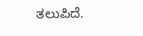ತಲುಪಿದೆ.